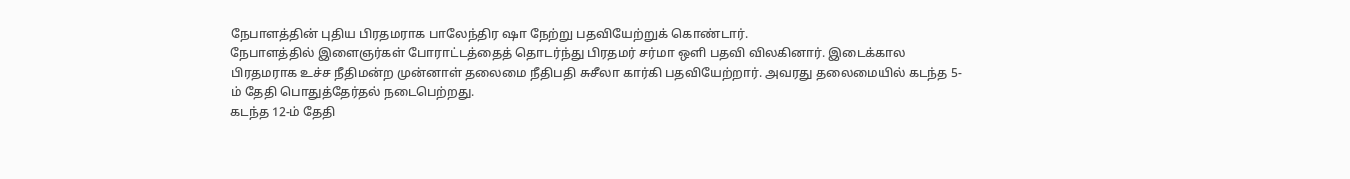நேபாளத்தின் புதிய பிரதமராக பாலேந்திர ஷா நேற்று பதவியேற்றுக் கொண்டார்.
நேபாளத்தில் இளைஞர்கள் போராட்டத்தைத் தொடர்ந்து பிரதமர் சர்மா ஒளி பதவி விலகினார். இடைக்கால பிரதமராக உச்ச நீதிமன்ற முன்னாள் தலைமை நீதிபதி சுசீலா கார்கி பதவியேற்றார். அவரது தலைமையில் கடந்த 5-ம் தேதி பொதுத்தேர்தல் நடைபெற்றது.
கடந்த 12-ம் தேதி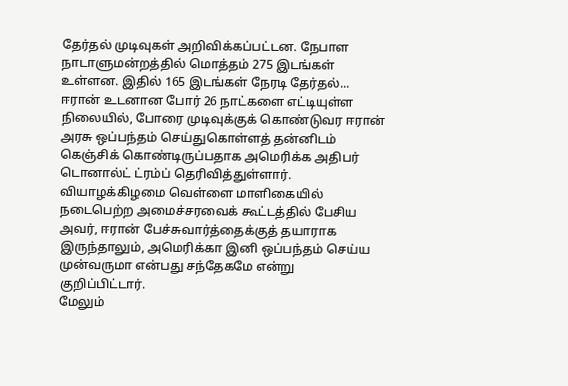தேர்தல் முடிவுகள் அறிவிக்கப்பட்டன. நேபாள நாடாளுமன்றத்தில் மொத்தம் 275 இடங்கள் உள்ளன. இதில் 165 இடங்கள் நேரடி தேர்தல்...
ஈரான் உடனான போர் 26 நாட்களை எட்டியுள்ள நிலையில், போரை முடிவுக்குக் கொண்டுவர ஈரான் அரசு ஒப்பந்தம் செய்துகொள்ளத் தன்னிடம் கெஞ்சிக் கொண்டிருப்பதாக அமெரிக்க அதிபர் டொனால்ட் ட்ரம்ப் தெரிவித்துள்ளார். வியாழக்கிழமை வெள்ளை மாளிகையில் நடைபெற்ற அமைச்சரவைக் கூட்டத்தில் பேசிய அவர், ஈரான் பேச்சுவார்த்தைக்குத் தயாராக இருந்தாலும், அமெரிக்கா இனி ஒப்பந்தம் செய்ய முன்வருமா என்பது சந்தேகமே என்று குறிப்பிட்டார்.
மேலும்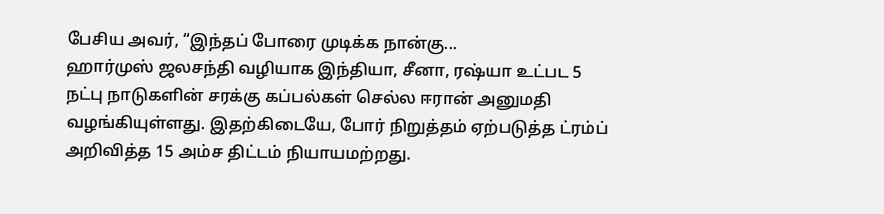பேசிய அவர், “இந்தப் போரை முடிக்க நான்கு...
ஹார்முஸ் ஜலசந்தி வழியாக இந்தியா, சீனா, ரஷ்யா உட்பட 5 நட்பு நாடுகளின் சரக்கு கப்பல்கள் செல்ல ஈரான் அனுமதி வழங்கியுள்ளது. இதற்கிடையே, போர் நிறுத்தம் ஏற்படுத்த ட்ரம்ப் அறிவித்த 15 அம்ச திட்டம் நியாயமற்றது.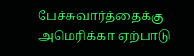பேச்சுவார்த்தைக்கு அமெரிக்கா ஏற்பாடு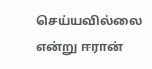செய்யவில்லை என்று ஈரான்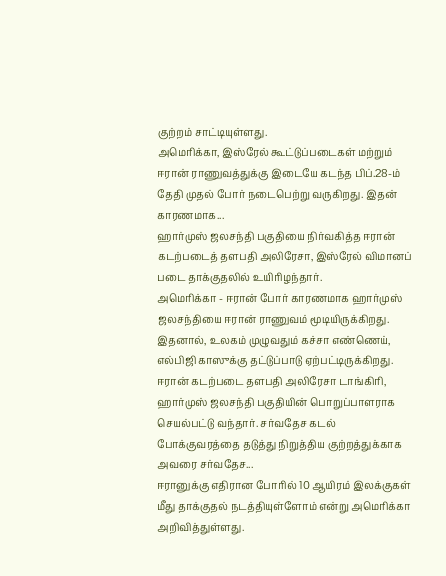குற்றம் சாட்டியுள்ளது.
அமெரிக்கா, இஸ்ரேல் கூட்டுப்படைகள் மற்றும் ஈரான் ராணுவத்துக்கு இடையே கடந்த பிப்.28-ம் தேதி முதல் போர் நடைபெற்று வருகிறது. இதன் காரணமாக...
ஹார்முஸ் ஜலசந்தி பகுதியை நிர்வகித்த ஈரான் கடற்படைத் தளபதி அலிரேசா, இஸ்ரேல் விமானப் படை தாக்குதலில் உயிரிழந்தார்.
அமெரிக்கா - ஈரான் போர் காரணமாக ஹார்முஸ் ஜலசந்தியை ஈரான் ராணுவம் மூடியிருக்கிறது. இதனால், உலகம் முழுவதும் கச்சா எண்ணெய், எல்பிஜி காஸுக்கு தட்டுப்பாடு ஏற்பட்டிருக்கிறது.
ஈரான் கடற்படை தளபதி அலிரேசா டாங்கிரி, ஹார்முஸ் ஜலசந்தி பகுதியின் பொறுப்பாளராக செயல்பட்டு வந்தார். சர்வதேச கடல் போக்குவரத்தை தடுத்து நிறுத்திய குற்றத்துக்காக அவரை சர்வதேச...
ஈரானுக்கு எதிரான போரில் 10 ஆயிரம் இலக்குகள் மீது தாக்குதல் நடத்தியுள்ளோம் என்று அமெரிக்கா அறிவித்துள்ளது.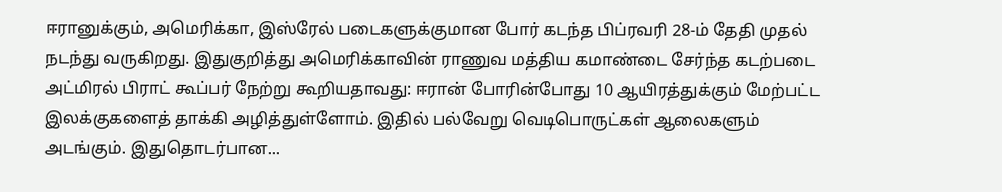ஈரானுக்கும், அமெரிக்கா, இஸ்ரேல் படைகளுக்குமான போர் கடந்த பிப்ரவரி 28-ம் தேதி முதல் நடந்து வருகிறது. இதுகுறித்து அமெரிக்காவின் ராணுவ மத்திய கமாண்டை சேர்ந்த கடற்படை அட்மிரல் பிராட் கூப்பர் நேற்று கூறியதாவது: ஈரான் போரின்போது 10 ஆயிரத்துக்கும் மேற்பட்ட இலக்குகளைத் தாக்கி அழித்துள்ளோம். இதில் பல்வேறு வெடிபொருட்கள் ஆலைகளும் அடங்கும். இதுதொடர்பான...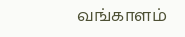வங்காளம்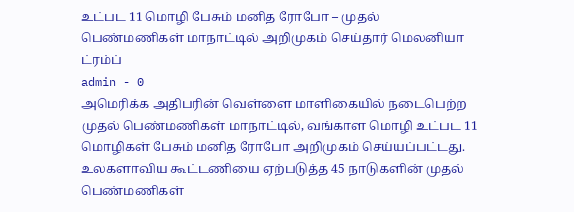உட்பட 11 மொழி பேசும் மனித ரோபோ – முதல் பெண்மணிகள் மாநாட்டில் அறிமுகம் செய்தார் மெலனியா ட்ரம்ப்
admin - 0
அமெரிக்க அதிபரின் வெள்ளை மாளிகையில் நடைபெற்ற முதல் பெண்மணிகள் மாநாட்டில், வங்காள மொழி உட்பட 11 மொழிகள் பேசும் மனித ரோபோ அறிமுகம் செய்யப்பட்டது. உலகளாவிய கூட்டணியை ஏற்படுத்த 45 நாடுகளின் முதல் பெண்மணிகள்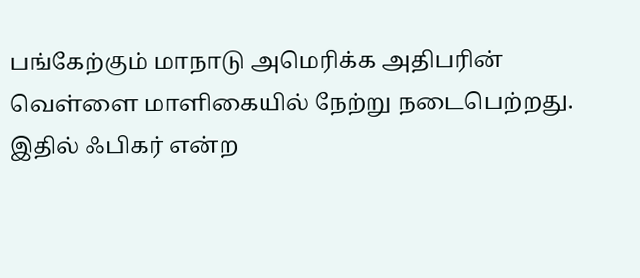பங்கேற்கும் மாநாடு அமெரிக்க அதிபரின் வெள்ளை மாளிகையில் நேற்று நடைபெற்றது.
இதில் ஃபிகர் என்ற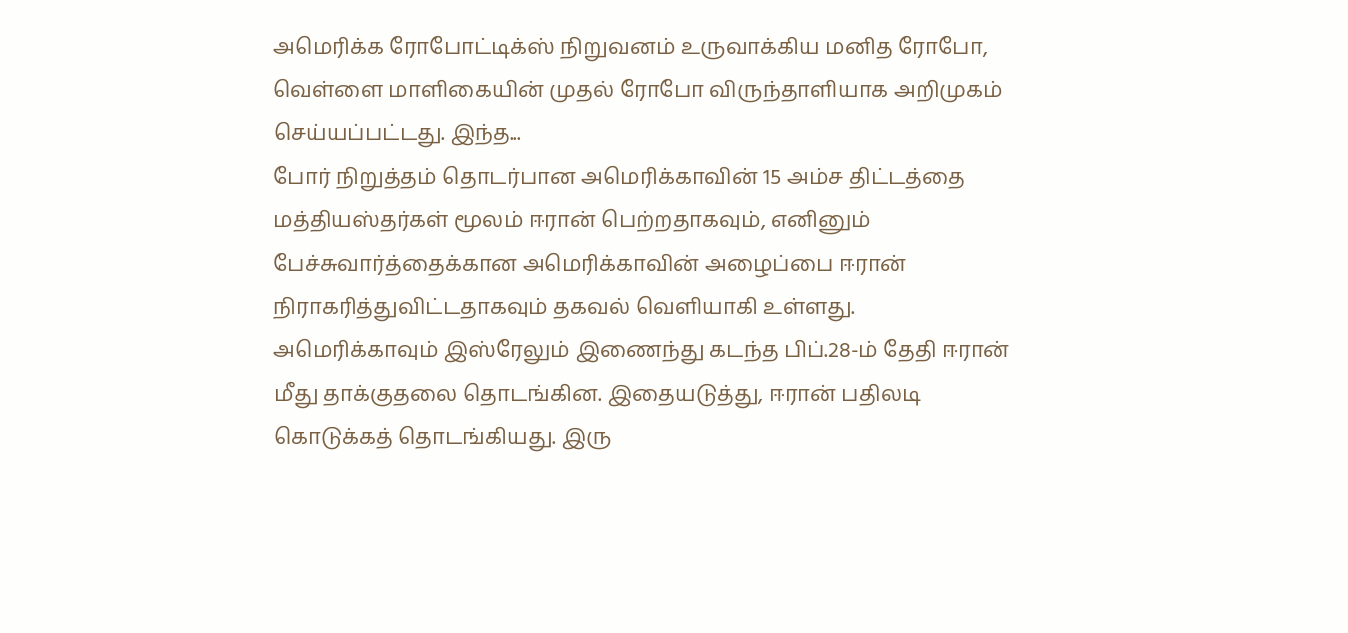அமெரிக்க ரோபோட்டிக்ஸ் நிறுவனம் உருவாக்கிய மனித ரோபோ, வெள்ளை மாளிகையின் முதல் ரோபோ விருந்தாளியாக அறிமுகம் செய்யப்பட்டது. இந்த...
போர் நிறுத்தம் தொடர்பான அமெரிக்காவின் 15 அம்ச திட்டத்தை மத்தியஸ்தர்கள் மூலம் ஈரான் பெற்றதாகவும், எனினும் பேச்சுவார்த்தைக்கான அமெரிக்காவின் அழைப்பை ஈரான் நிராகரித்துவிட்டதாகவும் தகவல் வெளியாகி உள்ளது.
அமெரிக்காவும் இஸ்ரேலும் இணைந்து கடந்த பிப்.28-ம் தேதி ஈரான் மீது தாக்குதலை தொடங்கின. இதையடுத்து, ஈரான் பதிலடி கொடுக்கத் தொடங்கியது. இரு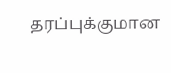தரப்புக்குமான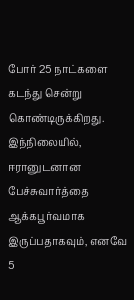போர் 25 நாட்களை கடந்து சென்று கொண்டிருக்கிறது.
இந்நிலையில், ஈரானுடனான பேச்சுவார்த்தை ஆக்கபூர்வமாக இருப்பதாகவும், எனவே 5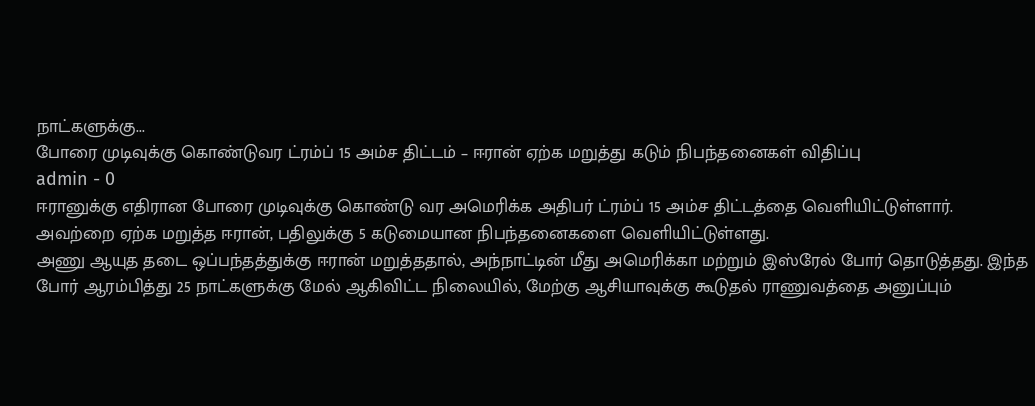நாட்களுக்கு...
போரை முடிவுக்கு கொண்டுவர ட்ரம்ப் 15 அம்ச திட்டம் – ஈரான் ஏற்க மறுத்து கடும் நிபந்தனைகள் விதிப்பு
admin - 0
ஈரானுக்கு எதிரான போரை முடிவுக்கு கொண்டு வர அமெரிக்க அதிபர் ட்ரம்ப் 15 அம்ச திட்டத்தை வெளியிட்டுள்ளார். அவற்றை ஏற்க மறுத்த ஈரான், பதிலுக்கு 5 கடுமையான நிபந்தனைகளை வெளியிட்டுள்ளது.
அணு ஆயுத தடை ஒப்பந்தத்துக்கு ஈரான் மறுத்ததால், அந்நாட்டின் மீது அமெரிக்கா மற்றும் இஸ்ரேல் போர் தொடுத்தது. இந்த போர் ஆரம்பித்து 25 நாட்களுக்கு மேல் ஆகிவிட்ட நிலையில், மேற்கு ஆசியாவுக்கு கூடுதல் ராணுவத்தை அனுப்பும்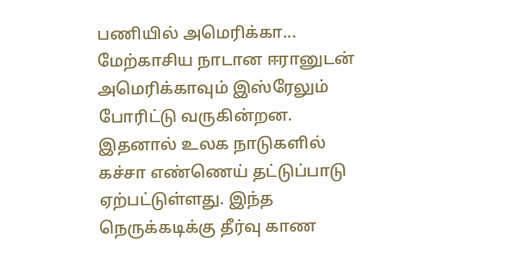பணியில் அமெரிக்கா...
மேற்காசிய நாடான ஈரானுடன் அமெரிக்காவும் இஸ்ரேலும் போரிட்டு வருகின்றன. இதனால் உலக நாடுகளில் கச்சா எண்ணெய் தட்டுப்பாடு ஏற்பட்டுள்ளது. இந்த நெருக்கடிக்கு தீர்வு காண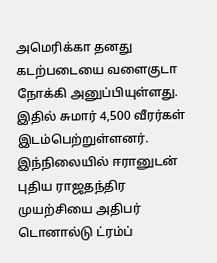அமெரிக்கா தனது கடற்படையை வளைகுடா நோக்கி அனுப்பியுள்ளது. இதில் சுமார் 4,500 வீரர்கள் இடம்பெற்றுள்ளனர்.
இந்நிலையில் ஈரானுடன் புதிய ராஜதந்திர முயற்சியை அதிபர் டொனால்டு ட்ரம்ப்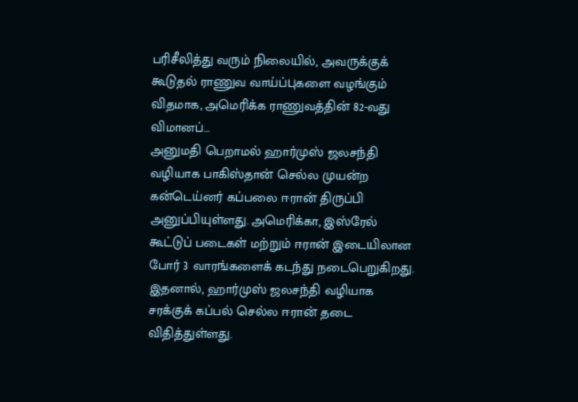பரிசீலித்து வரும் நிலையில், அவருக்குக் கூடுதல் ராணுவ வாய்ப்புகளை வழங்கும் விதமாக, அமெரிக்க ராணுவத்தின் 82-வது விமானப்...
அனுமதி பெறாமல் ஹார்முஸ் ஜலசந்தி வழியாக பாகிஸ்தான் செல்ல முயன்ற கன்டெய்னர் கப்பலை ஈரான் திருப்பி அனுப்பியுள்ளது. அமெரிக்கா, இஸ்ரேல் கூட்டுப் படைகள் மற்றும் ஈரான் இடையிலான போர் 3 வாரங்களைக் கடந்து நடைபெறுகிறது.
இதனால், ஹார்முஸ் ஜலசந்தி வழியாக சரக்குக் கப்பல் செல்ல ஈரான் தடை விதித்துள்ளது.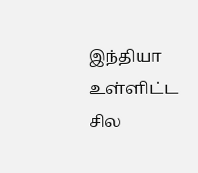இந்தியா உள்ளிட்ட சில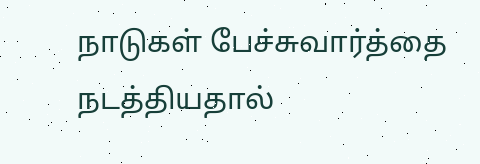நாடுகள் பேச்சுவார்த்தை நடத்தியதால்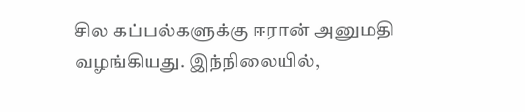சில கப்பல்களுக்கு ஈரான் அனுமதி வழங்கியது. இந்நிலையில்,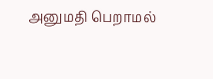அனுமதி பெறாமல்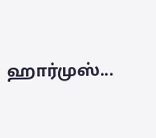ஹார்முஸ்...